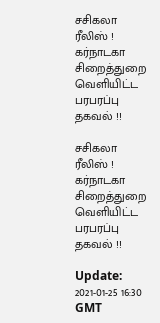சசிகலா ரீலிஸ் ! கர்நாடகா சிறைத்துறை வெளியிட்ட பரபரப்பு தகவல் !!

சசிகலா ரீலிஸ் ! கர்நாடகா சிறைத்துறை வெளியிட்ட பரபரப்பு தகவல் !!

Update: 2021-01-25 16:30 GMT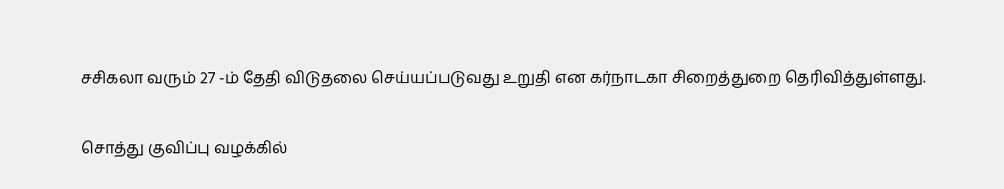சசிகலா வரும் 27 -ம் தேதி விடுதலை செய்யப்படுவது உறுதி என கர்நாடகா சிறைத்துறை தெரிவித்துள்ளது.

சொத்து குவிப்பு வழக்கில்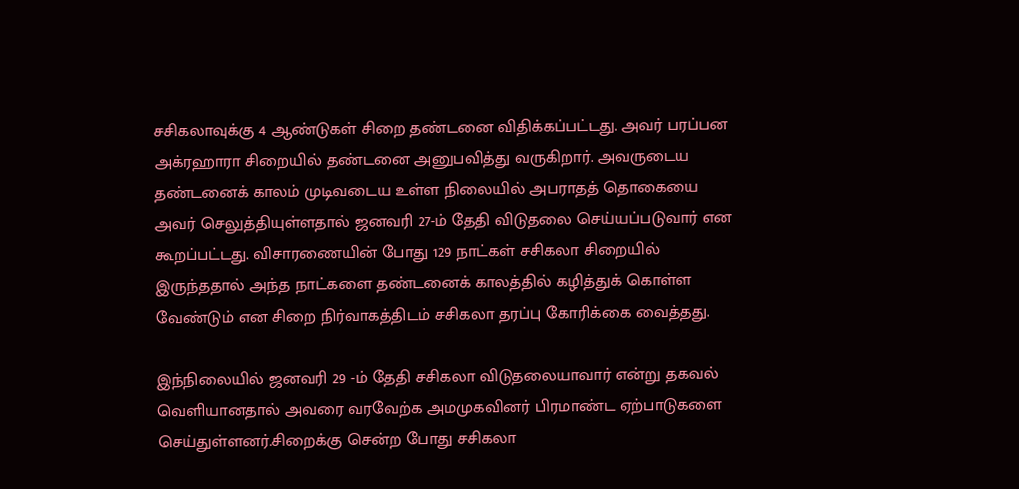சசிகலாவுக்கு 4 ஆண்டுகள் சிறை தண்டனை விதிக்கப்பட்டது. அவர் பரப்பன அக்ரஹாரா சிறையில் தண்டனை அனுபவித்து வருகிறார். அவருடைய தண்டனைக் காலம் முடிவடைய உள்ள நிலையில் அபராதத் தொகையை அவர் செலுத்தியுள்ளதால் ஜனவரி 27-ம் தேதி விடுதலை செய்யப்படுவார் என கூறப்பட்டது. விசாரணையின் போது 129 நாட்கள் சசிகலா சிறையில் இருந்ததால் அந்த நாட்களை தண்டனைக் காலத்தில் கழித்துக் கொள்ள வேண்டும் என சிறை நிர்வாகத்திடம் சசிகலா தரப்பு கோரிக்கை வைத்தது.

இந்நிலையில் ஜனவரி 29 -ம் தேதி சசிகலா விடுதலையாவார் என்று தகவல் வெளியானதால் அவரை வரவேற்க அமமுகவினர் பிரமாண்ட ஏற்பாடுகளை செய்துள்ளனர்.சிறைக்கு சென்ற போது சசிகலா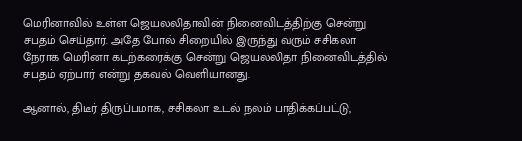மெரினாவில் உள்ள ஜெயலலிதாவின் நினைவிடத்திற்கு சென்று சபதம் செய்தார். அதே போல் சிறையில் இருந்து வரும் சசிகலா நேராக மெரினா கடற்கரைக்கு சென்று ஜெயலலிதா நினைவிடத்தில் சபதம் ஏற்பார் என்று தகவல் வெளியானது.

ஆனால், திடீர் திருப்பமாக, சசிகலா உடல் நலம் பாதிக்கப்பட்டு,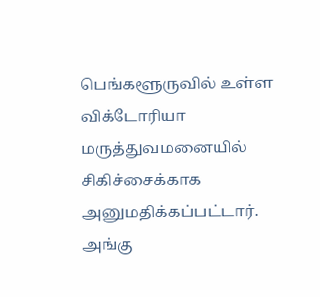பெங்களூருவில் உள்ள விக்டோரியா மருத்துவமனையில் சிகிச்சைக்காக அனுமதிக்கப்பட்டார். அங்கு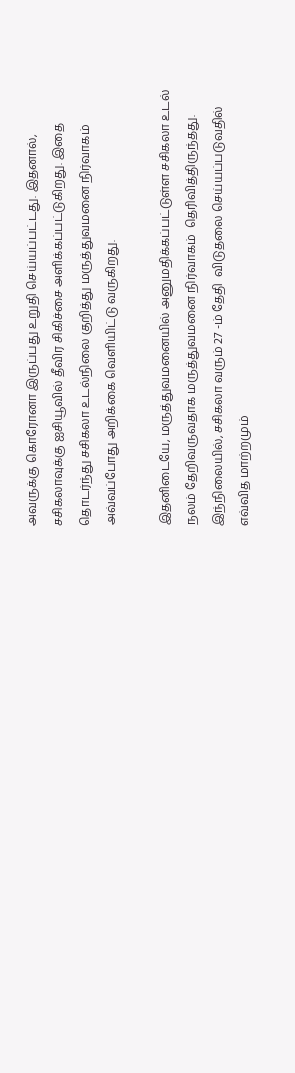அவருக்கு கொரோனா இருப்பது உறுதி செய்யப்பட்டது. இதனால், சசிகலாவுக்கு ஐசியூவில் தீவிர சிகிச்சை அளிக்கப்பட்டுகிறது. இதை தொடர்ந்து சசிகலா உடல்நிலை குறித்து மருத்துவமனை நிர்வாகம் அவ்வப்போது அறிக்கை வெளியிட்டு வருகிறது.

இதனிடையே, மருத்துவமனையில் அனுமதிக்கப்பட்டுள்ள சசிகலா உடல் நலம் தேறிவருவதாக மருத்துவமனை நிர்வாகம்  தெரிவித்திருந்தது. இந்நிலையில், சசிகலா வரும் 27 -ம் தேதி  விடுதலை செய்யப்படுவதில் எவ்வித மாற்றமும்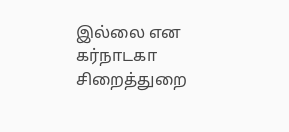இல்லை என கர்நாடகா சிறைத்துறை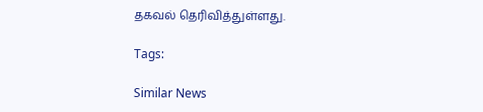தகவல் தெரிவித்துள்ளது.

Tags:

Similar News